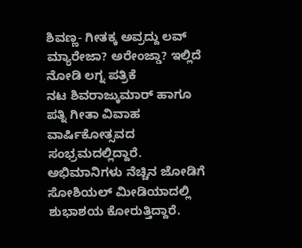ಶಿವಣ್ಣ- ಗೀತಕ್ಕ ಅವ್ರದ್ದು ಲವ್ ಮ್ಯಾರೇಜಾ? ಅರೇಂಜ್ಡಾ? ಇಲ್ಲಿದೆ ನೋಡಿ ಲಗ್ನ ಪತ್ರಿಕೆ
ನಟ ಶಿವರಾಜ್ಕುಮಾರ್ ಹಾಗೂ ಪತ್ನಿ ಗೀತಾ ವಿವಾಹ ವಾರ್ಷಿಕೋತ್ಸವದ ಸಂಭ್ರಮದಲ್ಲಿದ್ದಾರೆ. ಅಭಿಮಾನಿಗಳು ನೆಚ್ಚಿನ ಜೋಡಿಗೆ ಸೋಶಿಯಲ್ ಮೀಡಿಯಾದಲ್ಲಿ ಶುಭಾಶಯ ಕೋರುತ್ತಿದ್ದಾರೆ.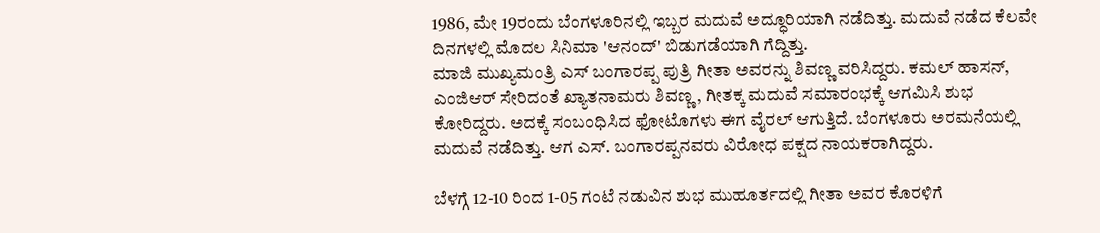1986, ಮೇ 19ರಂದು ಬೆಂಗಳೂರಿನಲ್ಲಿ ಇಬ್ಬರ ಮದುವೆ ಅದ್ಧೂರಿಯಾಗಿ ನಡೆದಿತ್ತು. ಮದುವೆ ನಡೆದ ಕೆಲವೇ ದಿನಗಳಲ್ಲಿ ಮೊದಲ ಸಿನಿಮಾ 'ಆನಂದ್' ಬಿಡುಗಡೆಯಾಗಿ ಗೆದ್ದಿತ್ತು.
ಮಾಜಿ ಮುಖ್ಯಮಂತ್ರಿ ಎಸ್ ಬಂಗಾರಪ್ಪ ಪುತ್ರಿ ಗೀತಾ ಅವರನ್ನು ಶಿವಣ್ಣ ವರಿಸಿದ್ದರು. ಕಮಲ್ ಹಾಸನ್, ಎಂಜಿಆರ್ ಸೇರಿದಂತೆ ಖ್ಯಾತನಾಮರು ಶಿವಣ್ಣ, ಗೀತಕ್ಕ ಮದುವೆ ಸಮಾರಂಭಕ್ಕೆ ಆಗಮಿಸಿ ಶುಭ ಕೋರಿದ್ದರು. ಅದಕ್ಕೆ ಸಂಬಂಧಿಸಿದ ಫೋಟೊಗಳು ಈಗ ವೈರಲ್ ಆಗುತ್ತಿದೆ. ಬೆಂಗಳೂರು ಅರಮನೆಯಲ್ಲಿ ಮದುವೆ ನಡೆದಿತ್ತು. ಆಗ ಎಸ್. ಬಂಗಾರಪ್ಪನವರು ವಿರೋಧ ಪಕ್ಷದ ನಾಯಕರಾಗಿದ್ದರು.

ಬೆಳಗ್ಗೆ 12-10 ರಿಂದ 1-05 ಗಂಟೆ ನಡುವಿನ ಶುಭ ಮುಹೂರ್ತದಲ್ಲಿ ಗೀತಾ ಅವರ ಕೊರಳಿಗೆ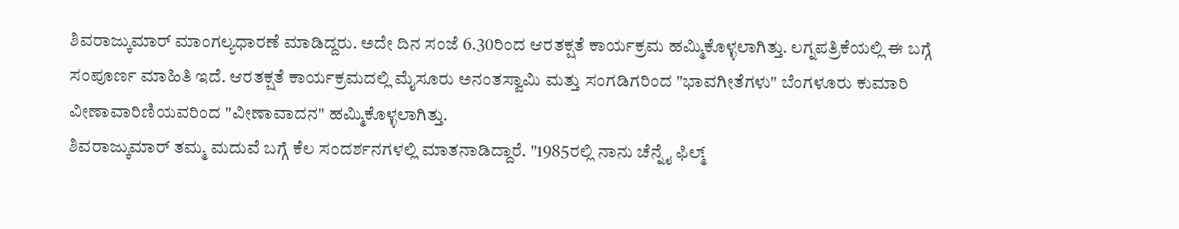ಶಿವರಾಜ್ಕುಮಾರ್ ಮಾಂಗಲ್ಯಧಾರಣೆ ಮಾಡಿದ್ದರು. ಅದೇ ದಿನ ಸಂಜೆ 6.30ರಿಂದ ಆರತಕ್ಷತೆ ಕಾರ್ಯಕ್ರಮ ಹಮ್ಮಿಕೊಳ್ಳಲಾಗಿತ್ತು. ಲಗ್ನಪತ್ರಿಕೆಯಲ್ಲಿ ಈ ಬಗ್ಗೆ ಸಂಪೂರ್ಣ ಮಾಹಿತಿ ಇದೆ. ಆರತಕ್ಷತೆ ಕಾರ್ಯಕ್ರಮದಲ್ಲಿ ಮೈಸೂರು ಅನಂತಸ್ವಾಮಿ ಮತ್ತು ಸಂಗಡಿಗರಿಂದ "ಭಾವಗೀತೆಗಳು" ಬೆಂಗಳೂರು ಕುಮಾರಿ ವೀಣಾವಾರಿಣಿಯವರಿಂದ "ವೀಣಾವಾದನ" ಹಮ್ಮಿಕೊಳ್ಳಲಾಗಿತ್ತು.
ಶಿವರಾಜ್ಕುಮಾರ್ ತಮ್ಮ ಮದುವೆ ಬಗ್ಗೆ ಕೆಲ ಸಂದರ್ಶನಗಳಲ್ಲಿ ಮಾತನಾಡಿದ್ದಾರೆ. "1985ರಲ್ಲಿ ನಾನು ಚೆನ್ನೈ ಫಿಲ್ಮ್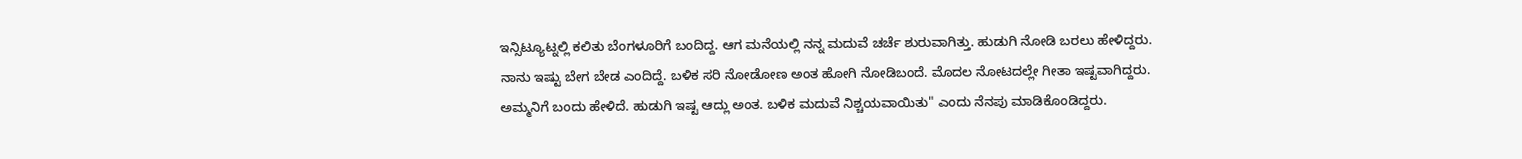ಇನ್ಸಿಟ್ಯೂಟ್ನಲ್ಲಿ ಕಲಿತು ಬೆಂಗಳೂರಿಗೆ ಬಂದಿದ್ದ. ಆಗ ಮನೆಯಲ್ಲಿ ನನ್ನ ಮದುವೆ ಚರ್ಚೆ ಶುರುವಾಗಿತ್ತು. ಹುಡುಗಿ ನೋಡಿ ಬರಲು ಹೇಳಿದ್ದರು. ನಾನು ಇಷ್ಟು ಬೇಗ ಬೇಡ ಎಂದಿದ್ದೆ. ಬಳಿಕ ಸರಿ ನೋಡೋಣ ಅಂತ ಹೋಗಿ ನೋಡಿಬಂದೆ. ಮೊದಲ ನೋಟದಲ್ಲೇ ಗೀತಾ ಇಷ್ಟವಾಗಿದ್ದರು. ಅಮ್ಮನಿಗೆ ಬಂದು ಹೇಳಿದೆ. ಹುಡುಗಿ ಇಷ್ಟ ಆದ್ಲು ಅಂತ. ಬಳಿಕ ಮದುವೆ ನಿಶ್ಚಯವಾಯಿತು" ಎಂದು ನೆನಪು ಮಾಡಿಕೊಂಡಿದ್ದರು.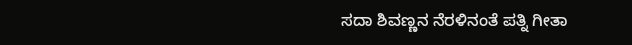ಸದಾ ಶಿವಣ್ಣನ ನೆರಳಿನಂತೆ ಪತ್ನಿ ಗೀತಾ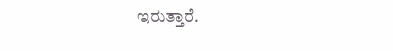ಇರುತ್ತಾರೆ.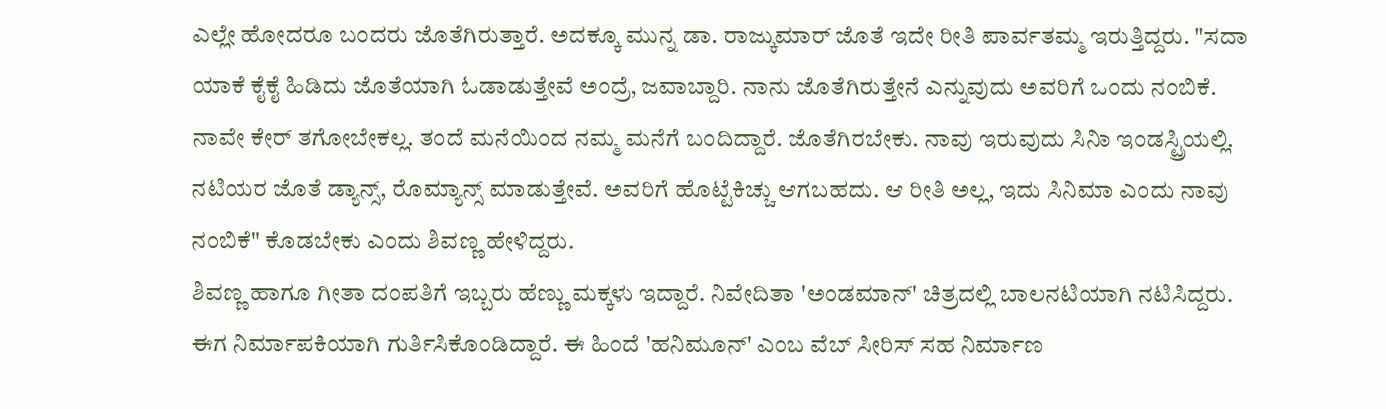ಎಲ್ಲೇ ಹೋದರೂ ಬಂದರು ಜೊತೆಗಿರುತ್ತಾರೆ. ಅದಕ್ಕೂ ಮುನ್ನ ಡಾ. ರಾಜ್ಕುಮಾರ್ ಜೊತೆ ಇದೇ ರೀತಿ ಪಾರ್ವತಮ್ಮ ಇರುತ್ತಿದ್ದರು. "ಸದಾ ಯಾಕೆ ಕೈಕೈ ಹಿಡಿದು ಜೊತೆಯಾಗಿ ಓಡಾಡುತ್ತೇವೆ ಅಂದ್ರೆ, ಜವಾಬ್ದಾರಿ. ನಾನು ಜೊತೆಗಿರುತ್ತೇನೆ ಎನ್ನುವುದು ಅವರಿಗೆ ಒಂದು ನಂಬಿಕೆ. ನಾವೇ ಕೇರ್ ತಗೋಬೇಕಲ್ಲ. ತಂದೆ ಮನೆಯಿಂದ ನಮ್ಮ ಮನೆಗೆ ಬಂದಿದ್ದಾರೆ. ಜೊತೆಗಿರಬೇಕು. ನಾವು ಇರುವುದು ಸಿನಿಾ ಇಂಡಸ್ಟ್ರಿಯಲ್ಲಿ. ನಟಿಯರ ಜೊತೆ ಡ್ಯಾನ್ಸ್, ರೊಮ್ಯಾನ್ಸ್ ಮಾಡುತ್ತೇವೆ. ಅವರಿಗೆ ಹೊಟ್ಟೆಕಿಚ್ಚು ಆಗಬಹದು. ಆ ರೀತಿ ಅಲ್ಲ, ಇದು ಸಿನಿಮಾ ಎಂದು ನಾವು ನಂಬಿಕೆ" ಕೊಡಬೇಕು ಎಂದು ಶಿವಣ್ಣ ಹೇಳಿದ್ದರು.
ಶಿವಣ್ಣ ಹಾಗೂ ಗೀತಾ ದಂಪತಿಗೆ ಇಬ್ಬರು ಹೆಣ್ಣು ಮಕ್ಕಳು ಇದ್ದಾರೆ. ನಿವೇದಿತಾ 'ಅಂಡಮಾನ್' ಚಿತ್ರದಲ್ಲಿ ಬಾಲನಟಿಯಾಗಿ ನಟಿಸಿದ್ದರು. ಈಗ ನಿರ್ಮಾಪಕಿಯಾಗಿ ಗುರ್ತಿಸಿಕೊಂಡಿದ್ದಾರೆ. ಈ ಹಿಂದೆ 'ಹನಿಮೂನ್' ಎಂಬ ವೆಬ್ ಸೀರಿಸ್ ಸಹ ನಿರ್ಮಾಣ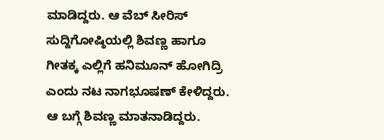ಮಾಡಿದ್ದರು. ಆ ವೆಬ್ ಸೀರಿಸ್ ಸುದ್ದಿಗೋಷ್ಠಿಯಲ್ಲಿ ಶಿವಣ್ಣ ಹಾಗೂ ಗೀತಕ್ಕ ಎಲ್ಲಿಗೆ ಹನಿಮೂನ್ ಹೋಗಿದ್ರಿ ಎಂದು ನಟ ನಾಗಭೂಷಣ್ ಕೇಳಿದ್ದರು. ಆ ಬಗ್ಗೆ ಶಿವಣ್ಣ ಮಾತನಾಡಿದ್ದರು.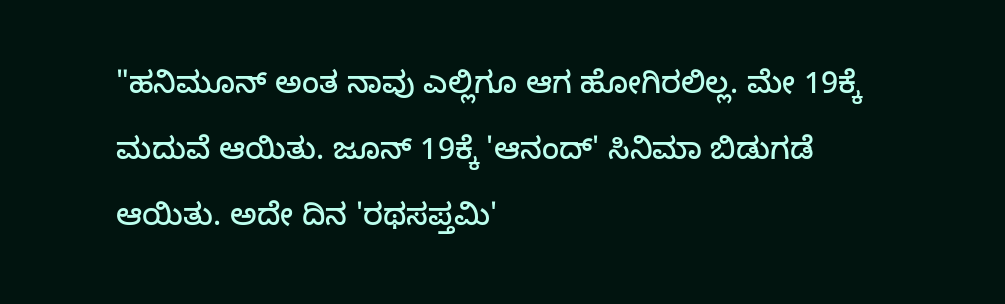"ಹನಿಮೂನ್ ಅಂತ ನಾವು ಎಲ್ಲಿಗೂ ಆಗ ಹೋಗಿರಲಿಲ್ಲ. ಮೇ 19ಕ್ಕೆ ಮದುವೆ ಆಯಿತು. ಜೂನ್ 19ಕ್ಕೆ 'ಆನಂದ್' ಸಿನಿಮಾ ಬಿಡುಗಡೆ ಆಯಿತು. ಅದೇ ದಿನ 'ರಥಸಪ್ತಮಿ'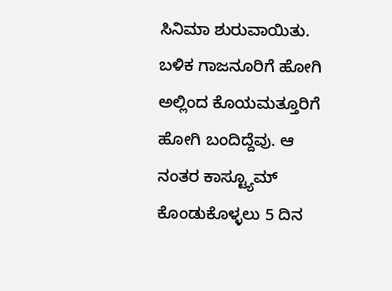ಸಿನಿಮಾ ಶುರುವಾಯಿತು. ಬಳಿಕ ಗಾಜನೂರಿಗೆ ಹೋಗಿ ಅಲ್ಲಿಂದ ಕೊಯಮತ್ತೂರಿಗೆ ಹೋಗಿ ಬಂದಿದ್ದೆವು. ಆ ನಂತರ ಕಾಸ್ಟ್ಯೂಮ್ ಕೊಂಡುಕೊಳ್ಳಲು 5 ದಿನ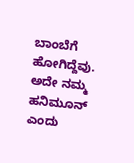ಬಾಂಬೆಗೆ ಹೋಗಿದ್ದೆವು. ಅದೇ ನಮ್ಮ ಹನಿಮೂನ್ ಎಂದು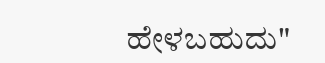ಹೇಳಬಹುದು"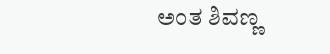ಅಂತ ಶಿವಣ್ಣ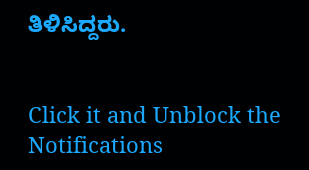ತಿಳಿಸಿದ್ದರು.


Click it and Unblock the Notifications